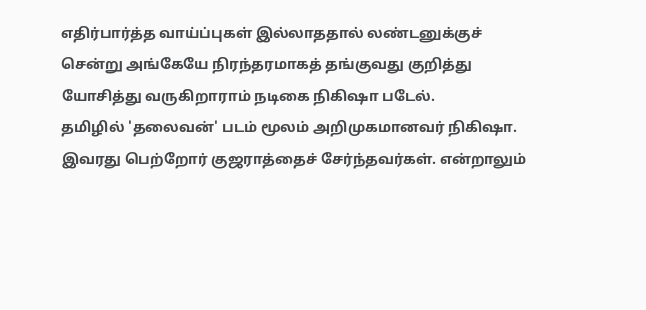எதிர்பார்த்த வாய்ப்புகள் இல்லாததால் லண்டனுக்குச் சென்று அங்கேயே நிரந்தரமாகத் தங்குவது குறித்து யோசித்து வருகிறாராம் நடிகை நிகிஷா படேல்.
தமிழில் 'தலைவன்' படம் மூலம் அறிமுகமானவர் நிகிஷா. இவரது பெற்றோர் குஜராத்தைச் சேர்ந்தவர்கள். என்றாலும்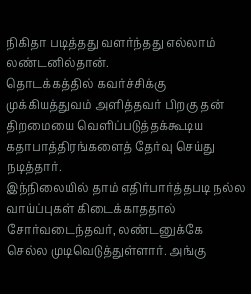நிகிதா படித்தது வளர்ந்தது எல்லாம் லண்டனில்தான்.
தொடக்கத்தில் கவர்ச்சிக்கு முக்கியத்துவம் அளித்தவர் பிறகு தன் திறமையை வெளிப்படுத்தக்கூடிய கதாபாத்திரங்களைத் தேர்வு செய்து நடித்தார்.
இந்நிலையில் தாம் எதிர்பார்த்தபடி நல்ல வாய்ப்புகள் கிடைக்காததால் சோர்வடைந்தவர், லண்டனுக்கே செல்ல முடிவெடுத்துள்ளார். அங்கு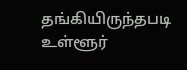தங்கியிருந்தபடி உள்ளூர்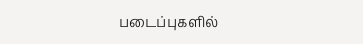படைப்புகளில்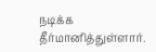நடிக்க தீர்மானித்துள்ளார்.